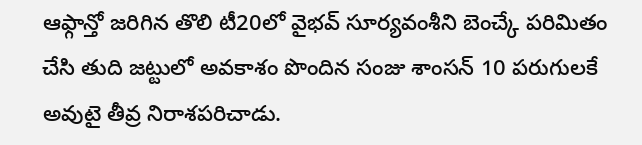ఆఫ్గాన్తో జరిగిన తొలి టీ20లో వైభవ్ సూర్యవంశీని బెంచ్కే పరిమితం చేసి తుది జట్టులో అవకాశం పొందిన సంజు శాంసన్ 10 పరుగులకే అవుటై తీవ్ర నిరాశపరిచాడు.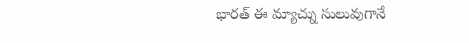భారత్ ఈ మ్యాచ్ను సులువుగానే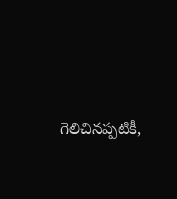గెలిచినప్పటికీ,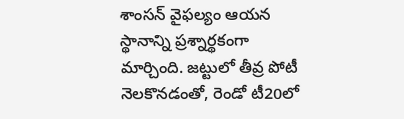శాంసన్ వైఫల్యం ఆయన స్థానాన్ని ప్రశ్నార్థకంగా మార్చింది. జట్టులో తీవ్ర పోటీ నెలకొనడంతో, రెండో టీ20లో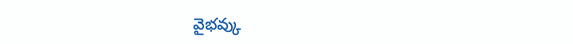వైభవ్కు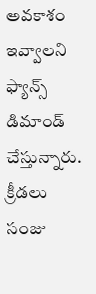అవకాశం ఇవ్వాలని ఫ్యాన్స్ డిమాండ్ చేస్తున్నారు.
క్రీడలు
సంజు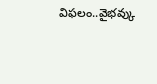విఫలం..వైభవ్కు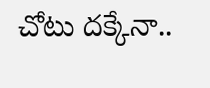చోటు దక్కేనా..